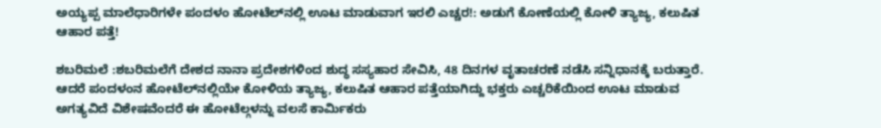ಅಯ್ಯಪ್ಪ ಮಾಲೆಧಾರಿಗಳೇ ಪಂದಳಂ ಹೋಟೆಲ್‌ನಲ್ಲಿ ಊಟ ಮಾಡುವಾಗ ಇರಲಿ ಎಚ್ಚರ!: ಅಡುಗೆ ಕೋಣೆಯಲ್ಲಿ ಕೋಳಿ ತ್ಯಾಜ್ಯ, ಕಲುಷಿತ ಆಹಾರ ಪತ್ತೆ!

ಶಬರಿಮಲೆ :ಶಬರಿಮಲೆಗೆ ದೇಶದ ನಾನಾ ಪ್ರದೇಶಗಳಿಂದ ಶುದ್ಧ ಸಸ್ಯಹಾರ ಸೇವಿಸಿ, 48 ದಿನಗಳ ವೃತಾಚರಣೆ ನಡೆಸಿ ಸನ್ನಿಧಾನಕ್ಕೆ ಬರುತ್ತಾರೆ. ಆದರೆ ಪಂದಳಂನ ಹೋಟೆಲ್‌ನಲ್ಲಿಯೇ ಕೋಳಿಯ ತ್ಯಾಜ್ಯ, ಕಲುಷಿತ ಆಹಾರ ಪತ್ತೆಯಾಗಿದ್ದು ಭಕ್ತರು ಎಚ್ಚರಿಕೆಯಿಂದ ಊಟ ಮಾಡುವ ಅಗತ್ಯವಿದೆ ವಿಶೇಷವೆಂದರೆ ಈ ಹೋಟೆಲ್ಗಳನ್ನು ವಲಸೆ ಕಾರ್ಮಿಕರು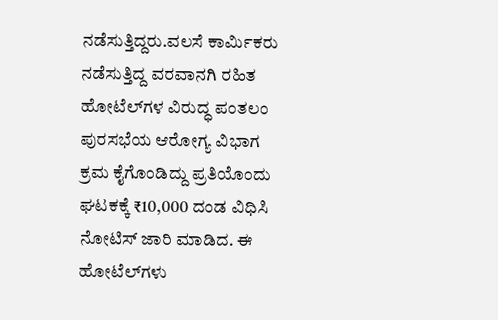ನಡೆಸುತ್ತಿದ್ದರು.ವಲಸೆ ಕಾರ್ಮಿಕರು ನಡೆಸುತ್ತಿದ್ದ ವರವಾನಗಿ ರಹಿತ ಹೋಟೆಲ್‌ಗಳ ವಿರುದ್ಧ ಪಂತಲಂ ಪುರಸಭೆಯ ಆರೋಗ್ಯ ವಿಭಾಗ ಕ್ರಮ ಕೈಗೊಂಡಿದ್ದು ಪ್ರತಿಯೊಂದು ಘಟಕಕ್ಕೆ ₹10,000 ದಂಡ ವಿಧಿಸಿ ನೋಟಿಸ್ ಜಾರಿ ಮಾಡಿದ. ಈ ಹೋಟೆಲ್‌ಗಳು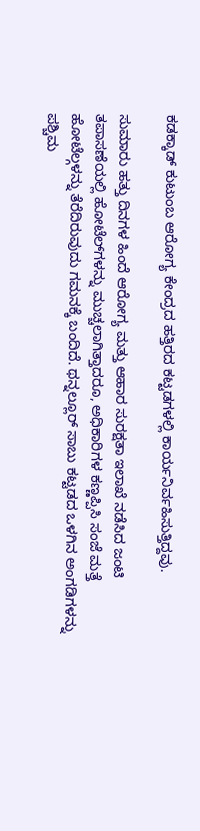ಕಡಕ್ಕಾಡ್ ಕುಟುಂಬ ಆರೋಗ್ಯ ಕೇಂದ್ರದ ಹತ್ತಿರದ ಕಟ್ಟಡಗಳಲ್ಲಿ ಕಾರ್ಯನಿರ್ವಹಿಸುತ್ತಿದ್ದವು.

ಸುಮಾರು ಹತ್ತು ದಿನಗಳ ಹಿಂದೆ ಆರೋಗ್ಯ ಮತ್ತು ಆಹಾರ ಸುರಕ್ಷತಾ ಇಲಾಖೆ ನಡೆಸಿದ ಜಂಟಿ ತಪಾಸಣೆಯಲ್ಲಿ ಹೋಟೆಲ್‌ಗಳನ್ನು ಮುಚ್ಚಲಾಗಿತ್ತಾದರೂ, ಅಧಿಕಾರಿಗಳ ಕಣ್ಣಪ್ಪಿಸಿ ಸಂಜೆ ಮತ್ತೆ ಹೋಟೆಲ್ಗಳನ್ನು ತೆರೆದಿರುವುದು ಗಮನಕ್ಕೆ ಬಂದಿದೆ. ಥನ್ನಲ್ಲೂರ್ ಸಾಬು ಕಟ್ಟಡದ ಒಳಗಿನ ಅಂಗಡಿಗಳನ್ನು ಪಶ್ಚಿಮ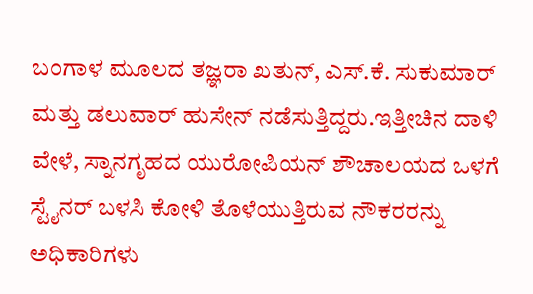ಬಂಗಾಳ ಮೂಲದ ತಜ್ಞರಾ ಖತುನ್, ಎಸ್.ಕೆ. ಸುಕುಮಾರ್ ಮತ್ತು ಡಲುವಾರ್ ಹುಸೇನ್ ನಡೆಸುತ್ತಿದ್ದರು.ಇತ್ತೀಚಿನ ದಾಳಿ ವೇಳೆ, ಸ್ನಾನಗೃಹದ ಯುರೋಪಿಯನ್ ಶೌಚಾಲಯದ ಒಳಗೆ ಸ್ಟೈನರ್ ಬಳಸಿ ಕೋಳಿ ತೊಳೆಯುತ್ತಿರುವ ನೌಕರರನ್ನು ಅಧಿಕಾರಿಗಳು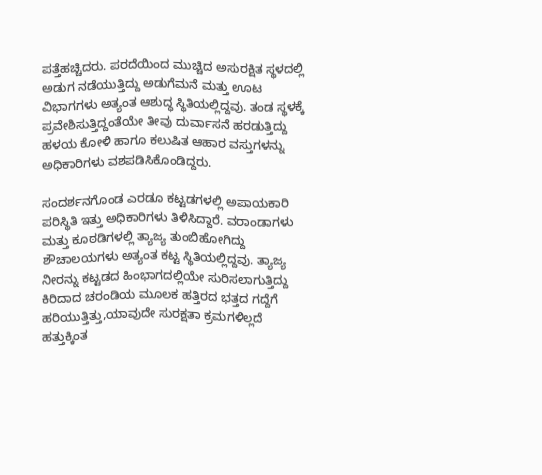ಪತ್ತೆಹಚ್ಚಿದರು. ಪರದೆಯಿಂದ ಮುಚ್ಚಿದ ಅಸುರಕ್ಷಿತ ಸ್ಥಳದಲ್ಲಿ ಅಡುಗ ನಡೆಯುತ್ತಿದ್ದು ಅಡುಗೆಮನೆ ಮತ್ತು ಊಟ ವಿಭಾಗಗಳು ಅತ್ಯಂತ ಆಶುದ್ಧ ಸ್ಥಿತಿಯಲ್ಲಿದ್ದವು. ತಂಡ ಸ್ಥಳಕ್ಕೆ ಪ್ರವೇಶಿಸುತ್ತಿದ್ದಂತೆಯೇ ತೀವು ದುರ್ವಾಸನೆ ಹರಡುತ್ತಿದ್ದು ಹಳಯ ಕೋಳಿ ಹಾಗೂ ಕಲುಷಿತ ಆಹಾರ ವಸ್ತುಗಳನ್ನು ಅಧಿಕಾರಿಗಳು ವಶಪಡಿಸಿಕೊಂಡಿದ್ದರು.

ಸಂದರ್ಶನಗೊಂಡ ಎರಡೂ ಕಟ್ಟಡಗಳಲ್ಲಿ ಅಪಾಯಕಾರಿ ಪರಿಸ್ಥಿತಿ ಇತ್ತು ಅಧಿಕಾರಿಗಳು ತಿಳಿಸಿದ್ದಾರೆ. ವರಾಂಡಾಗಳು ಮತ್ತು ಕೂಠಡಿಗಳಲ್ಲಿ ತ್ಯಾಜ್ಯ ತುಂಬಿಹೋಗಿದ್ದು ಶೌಚಾಲಯಗಳು ಅತ್ಯಂತ ಕಟ್ಟ ಸ್ಥಿತಿಯಲ್ಲಿದ್ದವು. ತ್ಯಾಜ್ಯ ನೀರನ್ನು ಕಟ್ಟಡದ ಹಿಂಭಾಗದಲ್ಲಿಯೇ ಸುರಿಸಲಾಗುತ್ತಿದ್ದು ಕಿರಿದಾದ ಚರಂಡಿಯ ಮೂಲಕ ಹತ್ತಿರದ ಭತ್ತದ ಗದ್ದೆಗೆ ಹರಿಯುತ್ತಿತ್ತು,ಯಾವುದೇ ಸುರಕ್ಷತಾ ಕ್ರಮಗಳಿಲ್ಲದೆ ಹತ್ತುಕ್ಕಿಂತ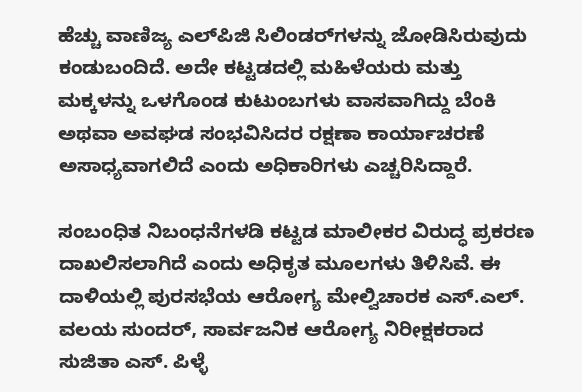ಹೆಚ್ಚು ವಾಣಿಜ್ಯ ಎಲ್‌ಪಿಜಿ ಸಿಲಿಂಡರ್‌ಗಳನ್ನು ಜೋಡಿಸಿರುವುದು ಕಂಡುಬಂದಿದೆ. ಅದೇ ಕಟ್ಟಡದಲ್ಲಿ ಮಹಿಳೆಯರು ಮತ್ತು ಮಕ್ಕಳನ್ನು ಒಳಗೊಂಡ ಕುಟುಂಬಗಳು ವಾಸವಾಗಿದ್ದು ಬೆಂಕಿ ಅಥವಾ ಅವಘಡ ಸಂಭವಿಸಿದರ ರಕ್ಷಣಾ ಕಾರ್ಯಾಚರಣೆ ಅಸಾಧ್ಯವಾಗಲಿದೆ ಎಂದು ಅಧಿಕಾರಿಗಳು ಎಚ್ಚರಿಸಿದ್ದಾರೆ.

ಸಂಬಂಧಿತ ನಿಬಂಧನೆಗಳಡಿ ಕಟ್ಟಡ ಮಾಲೀಕರ ವಿರುದ್ಧ ಪ್ರಕರಣ ದಾಖಲಿಸಲಾಗಿದೆ ಎಂದು ಅಧಿಕೃತ ಮೂಲಗಳು ತಿಳಿಸಿವೆ. ಈ ದಾಳಿಯಲ್ಲಿ ಪುರಸಭೆಯ ಆರೋಗ್ಯ ಮೇಲ್ವಿಚಾರಕ ಎಸ್.ಎಲ್. ವಲಯ ಸುಂದರ್, ಸಾರ್ವಜನಿಕ ಆರೋಗ್ಯ ನಿರೀಕ್ಷಕರಾದ ಸುಜಿತಾ ಎಸ್. ಪಿಳ್ಳೆ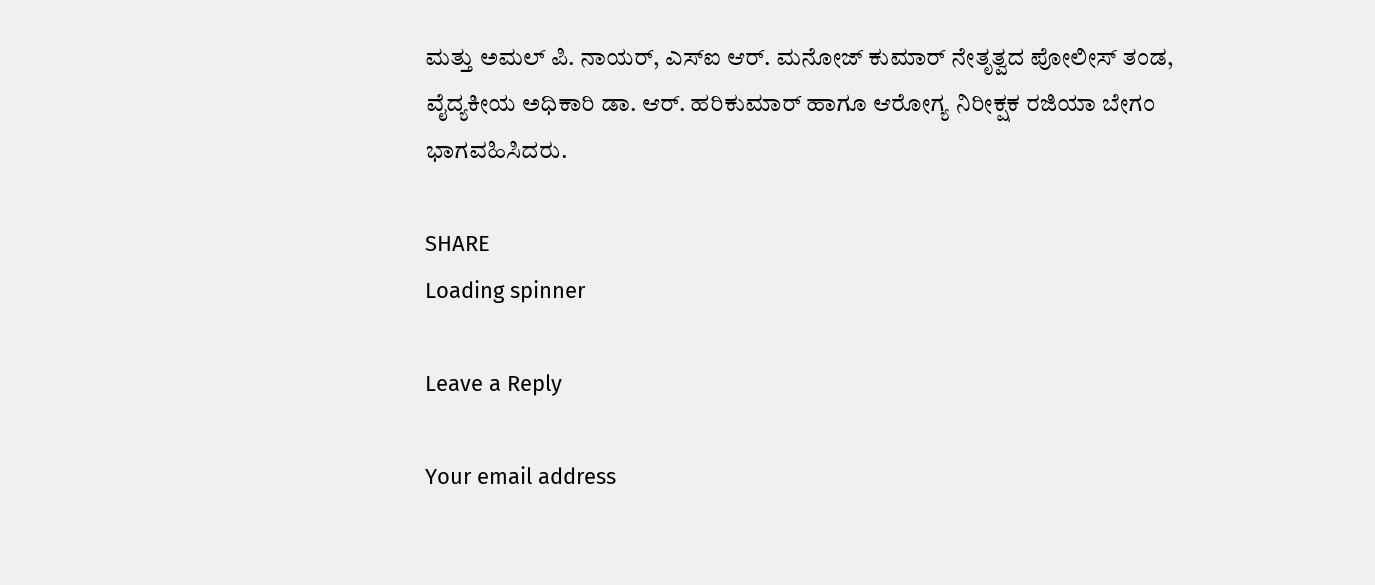ಮತ್ತು ಅಮಲ್ ಪಿ. ನಾಯರ್, ಎಸ್‌ಐ ಆರ್. ಮನೋಜ್ ಕುಮಾರ್ ನೇತೃತ್ವದ ಪೋಲೀಸ್ ತಂಡ, ವೈದ್ಯಕೀಯ ಅಧಿಕಾರಿ ಡಾ. ಆರ್. ಹರಿಕುಮಾರ್ ಹಾಗೂ ಆರೋಗ್ಯ ನಿರೀಕ್ಷಕ ರಜಿಯಾ ಬೇಗಂ ಭಾಗವಹಿಸಿದರು.

SHARE
Loading spinner

Leave a Reply

Your email address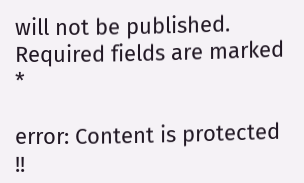will not be published. Required fields are marked *

error: Content is protected !!